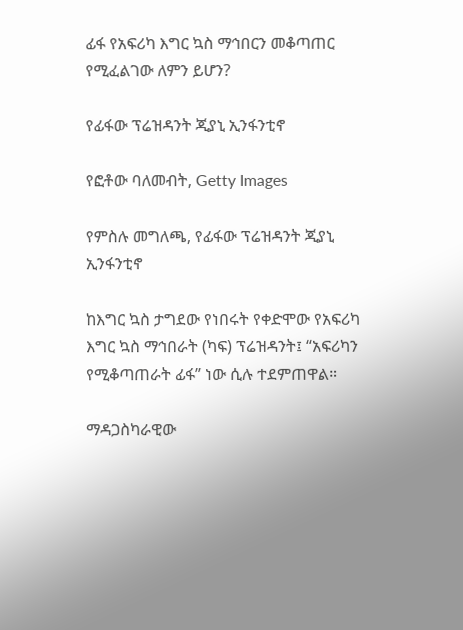ፊፋ የአፍሪካ እግር ኳስ ማኅበርን መቆጣጠር የሚፈልገው ለምን ይሆን?

የፊፋው ፕሬዝዳንት ጂያኒ ኢንፋንቲኖ

የፎቶው ባለመብት, Getty Images

የምስሉ መግለጫ, የፊፋው ፕሬዝዳንት ጂያኒ ኢንፋንቲኖ

ከእግር ኳስ ታግደው የነበሩት የቀድሞው የአፍሪካ እግር ኳስ ማኅበራት (ካፍ) ፕሬዝዳንት፤ “አፍሪካን የሚቆጣጠራት ፊፋ” ነው ሲሉ ተደምጠዋል።

ማዳጋስካራዊው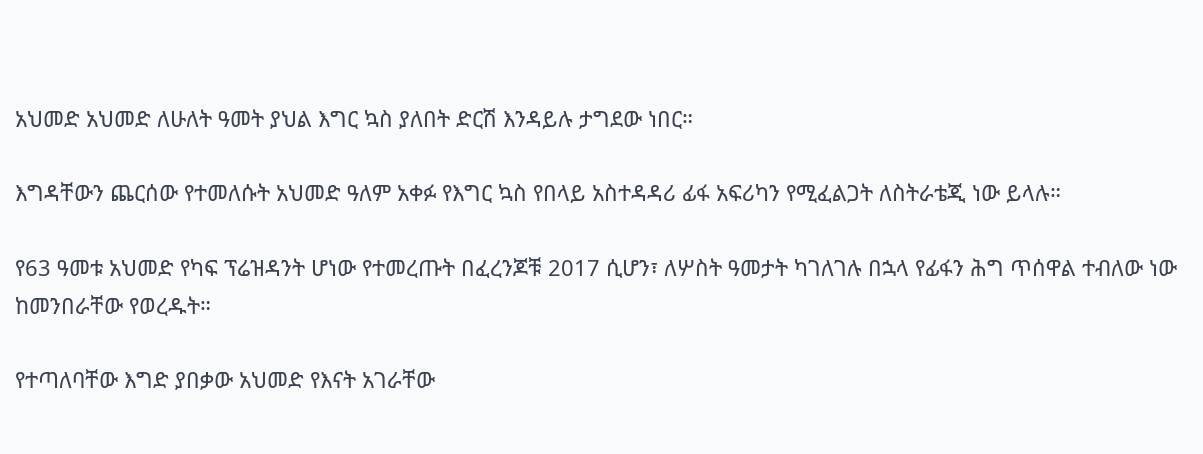አህመድ አህመድ ለሁለት ዓመት ያህል እግር ኳስ ያለበት ድርሽ እንዳይሉ ታግደው ነበር።

እግዳቸውን ጨርሰው የተመለሱት አህመድ ዓለም አቀፉ የእግር ኳስ የበላይ አስተዳዳሪ ፊፋ አፍሪካን የሚፈልጋት ለስትራቴጂ ነው ይላሉ።

የ63 ዓመቱ አህመድ የካፍ ፕሬዝዳንት ሆነው የተመረጡት በፈረንጆቹ 2017 ሲሆን፣ ለሦስት ዓመታት ካገለገሉ በኋላ የፊፋን ሕግ ጥሰዋል ተብለው ነው ከመንበራቸው የወረዱት።

የተጣለባቸው እግድ ያበቃው አህመድ የእናት አገራቸው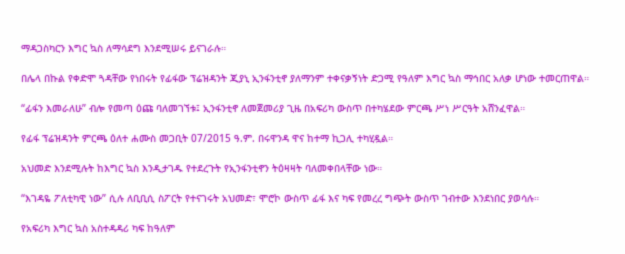ማዳጋስካርን እግር ኳስ ለማሳደግ እንደሚሠሩ ይናገራሉ።

በሌላ በኩል የቀድሞ ጓዳቸው የነበሩት የፊፋው ፕሬዝዳንት ጂያኒ ኢንፋንቲኖ ያለማንም ተቀናቃኝነት ድጋሚ የዓለም እግር ኳስ ማኅበር አለቃ ሆነው ተመርጠዋል።

“ፊፋን እመራለሁ” ብሎ የመጣ ዕጩ ባለመገኘቱ፤ ኢንፋንቲኖ ለመጀመሪያ ጊዜ በአፍሪካ ውስጥ በተካሄደው ምርጫ ሥነ ሥርዓት አሸንፈዋል።

የፊፋ ፕሬዝዳንት ምርጫ ዕለተ ሐሙስ መጋቢት 07/2015 ዓ.ም. በሩዋንዳ ዋና ከተማ ኪጋሊ ተካሂዷል።

አህመድ እንደሚሉት ከእግር ኳስ እንዲታገዱ የተደረጉት የኢንፋንቲኖን ትዕዛዛት ባለመቀበላቸው ነው።

“እገዳዬ ፖለቲካዊ ነው” ሲሉ ለቢቢሲ ስፖርት የተናገሩት አህመድ፣ ሞሮኮ ውስጥ ፊፋ እና ካፍ የመረረ ግጭት ውስጥ ገብተው እንደነበር ያወሳሉ።

የአፍሪካ እግር ኳስ አስተዳዳሪ ካፍ ከዓለም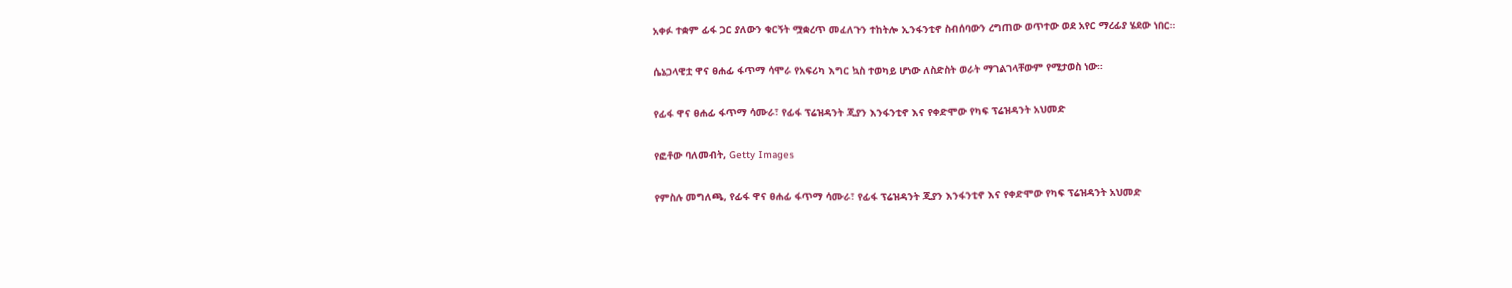አቀፉ ተቋም ፊፋ ጋር ያለውን ቁርኝት ሟቋረጥ መፈለጉን ተከትሎ ኢንፋንቲኖ ስብሰባውን ረግጠው ወጥተው ወደ አየር ማረፊያ ሄደው ነበር።

ሴኔጋላዊቷ ዋና ፀሐፊ ፋጥማ ሳሞራ የአፍሪካ እግር ኳስ ተወካይ ሆነው ለስድስት ወራት ማገልገላቸውም የሚታወስ ነው።

የፊፋ ዋና ፀሐፊ ፋጥማ ሳሙራ፣ የፊፋ ፕሬዝዳንት ጂያን እንፋንቲኖ እና የቀድሞው የካፍ ፕሬዝዳንት አህመድ

የፎቶው ባለመብት, Getty Images

የምስሉ መግለጫ, የፊፋ ዋና ፀሐፊ ፋጥማ ሳሙራ፣ የፊፋ ፕሬዝዳንት ጂያን እንፋንቲኖ እና የቀድሞው የካፍ ፕሬዝዳንት አህመድ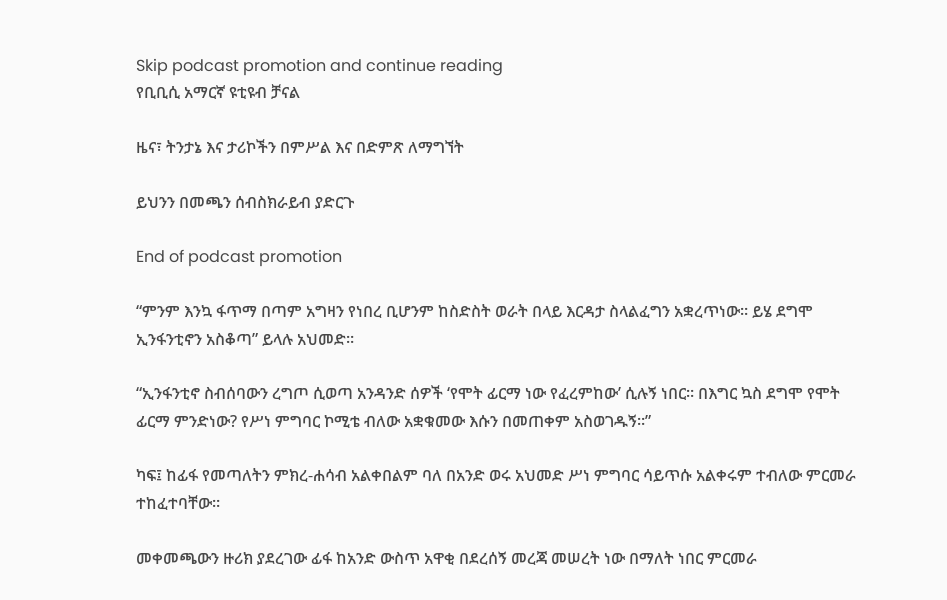Skip podcast promotion and continue reading
የቢቢሲ አማርኛ ዩቲዩብ ቻናል

ዜና፣ ትንታኔ እና ታሪኮችን በምሥል እና በድምጽ ለማግኘት

ይህንን በመጫን ሰብስክራይብ ያድርጉ

End of podcast promotion

“ምንም እንኳ ፋጥማ በጣም አግዛን የነበረ ቢሆንም ከስድስት ወራት በላይ እርዳታ ስላልፈግን አቋረጥነው። ይሄ ደግሞ ኢንፋንቲኖን አስቆጣ” ይላሉ አህመድ።

“ኢንፋንቲኖ ስብሰባውን ረግጦ ሲወጣ አንዳንድ ሰዎች ‘የሞት ፊርማ ነው የፈረምከው’ ሲሉኝ ነበር። በእግር ኳስ ደግሞ የሞት ፊርማ ምንድነው? የሥነ ምግባር ኮሚቴ ብለው አቋቁመው እሱን በመጠቀም አስወገዱኝ።”

ካፍ፤ ከፊፋ የመጣለትን ምክረ-ሐሳብ አልቀበልም ባለ በአንድ ወሩ አህመድ ሥነ ምግባር ሳይጥሱ አልቀሩም ተብለው ምርመራ ተከፈተባቸው።

መቀመጫውን ዙሪክ ያደረገው ፊፋ ከአንድ ውስጥ አዋቂ በደረሰኝ መረጃ መሠረት ነው በማለት ነበር ምርመራ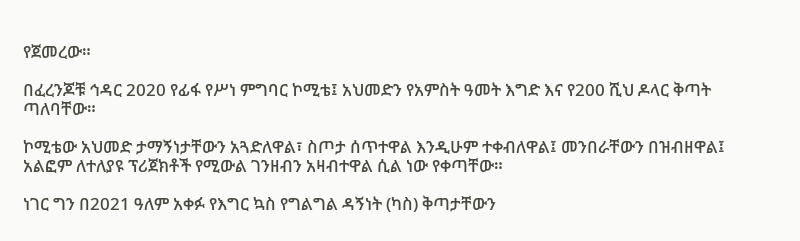የጀመረው።

በፈረንጆቹ ኅዳር 2020 የፊፋ የሥነ ምግባር ኮሚቴ፤ አህመድን የአምስት ዓመት እግድ እና የ200 ሺህ ዶላር ቅጣት ጣለባቸው።

ኮሚቴው አህመድ ታማኝነታቸውን አጓድለዋል፣ ስጦታ ሰጥተዋል እንዲሁም ተቀብለዋል፤ መንበራቸውን በዝብዘዋል፤ አልፎም ለተለያዩ ፕሪጀክቶች የሚውል ገንዘብን አዛብተዋል ሲል ነው የቀጣቸው።

ነገር ግን በ2021 ዓለም አቀፉ የእግር ኳስ የግልግል ዳኝነት (ካስ) ቅጣታቸውን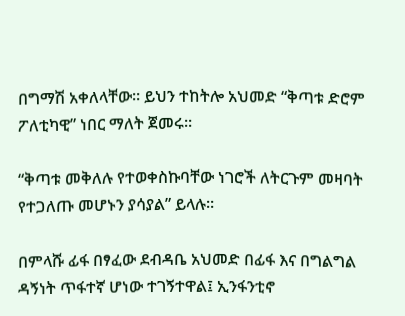በግማሽ አቀለላቸው። ይህን ተከትሎ አህመድ “ቅጣቱ ድሮም ፖለቲካዊ” ነበር ማለት ጀመሩ።

“ቅጣቱ መቅለሉ የተወቀስኩባቸው ነገሮች ለትርጉም መዛባት የተጋለጡ መሆኑን ያሳያል” ይላሉ።

በምላሹ ፊፋ በፃፈው ደብዳቤ አህመድ በፊፋ እና በግልግል ዳኝነት ጥፋተኛ ሆነው ተገኝተዋል፤ ኢንፋንቲኖ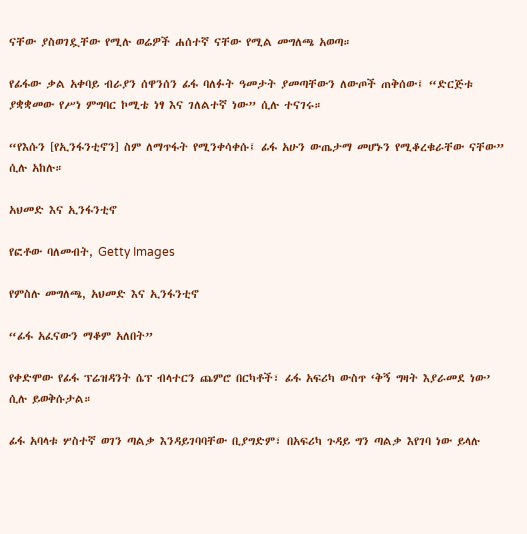ናቸው ያስወገዷቸው የሚሉ ወሬዎች ሐሰተኛ ናቸው የሚል መግለጫ አወጣ።

የፊፋው ቃል አቀባይ ብራያን ሰዋንሰን ፊፋ ባለፉት ዓመታት ያመጣቸውን ለውጦች ጠቅሰው፤ “ድርጅቱ ያቋቋመው የሥነ ምግባር ኮሚቴ ነፃ እና ገለልተኛ ነው” ሲሉ ተናገሩ።

“የእሱን [የኢንፋንቲኖን] ስም ለማጥፋት የሚንቀሳቀሱ፤ ፊፋ አሁን ውጤታማ መሆኑን የሚቆረቁራቸው ናቸው” ሲሉ አከሉ።

አህመድ እና ኢንፋንቲኖ

የፎቶው ባለመብት, Getty Images

የምስሉ መግለጫ, አህመድ እና ኢንፋንቲኖ

“ፊፋ አፈናውን ማቆም አለበት”

የቀድሞው የፊፋ ፕሬዝዳንት ሴፕ ብላተርን ጨምሮ በርካቶች፣ ፊፋ አፍሪካ ውስጥ ‘ቅኝ ግዛት እያራመደ ነው’ ሲሉ ይወቅሱታል።

ፊፋ አባላቱ ሦስተኛ ወገን ጣልቃ እንዳይገባባቸው ቢያግድም፣ በአፍሪካ ጉዳይ ግን ጣልቃ እየገባ ነው ይላሉ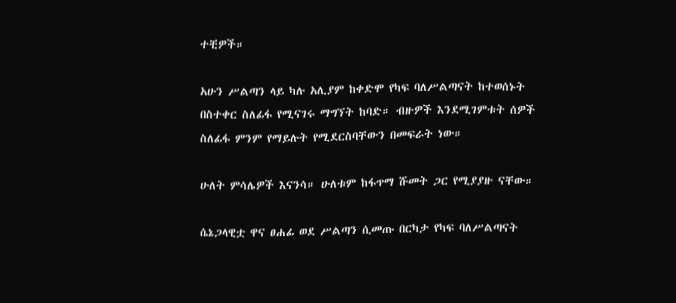ተቺዎች።

አሁን ሥልጣን ላይ ካሉ አሊያም ከቀድሞ የካፍ ባለሥልጣናት ከተወሰኑት በስተቀር ስለፊፋ የሚናገሩ ማግኘት ከባድ። ብዙዎች እንደሚገምቱት ሰዎች ስለፊፋ ምንም የማይሉት የሚደርስባቸውን በመፍራት ነው።

ሁለት ምሳሌዎች እናንሳ። ሁለቱም ከፋጥማ ሹመት ጋር የሚያያዙ ናቸው።

ሴኔጋላዊቷ ዋና ፀሐፊ ወደ ሥልጣን ሲመጡ በርካታ የካፍ ባለሥልጣናት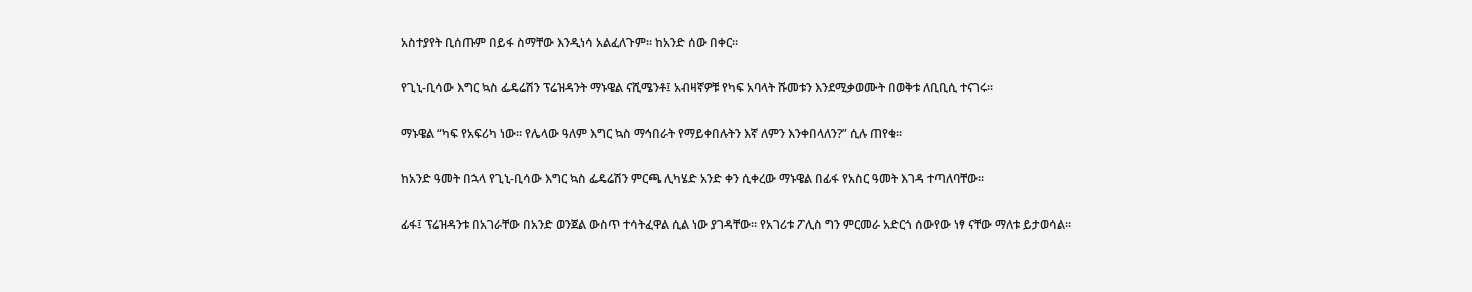አስተያየት ቢሰጡም በይፋ ስማቸው እንዲነሳ አልፈለጉም። ከአንድ ሰው በቀር።

የጊኒ-ቢሳው እግር ኳስ ፌዴሬሽን ፕሬዝዳንት ማኑዌል ናሺሜንቶ፤ አብዛኛዎቹ የካፍ አባላት ሹመቱን እንደሚቃወሙት በወቅቱ ለቢቢሲ ተናገሩ።

ማኑዌል “ካፍ የአፍሪካ ነው። የሌላው ዓለም እግር ኳስ ማኅበራት የማይቀበሉትን እኛ ለምን እንቀበላለን?” ሲሉ ጠየቁ።

ከአንድ ዓመት በኋላ የጊኒ-ቢሳው እግር ኳስ ፌዴሬሽን ምርጫ ሊካሄድ አንድ ቀን ሲቀረው ማኑዌል በፊፋ የአስር ዓመት እገዳ ተጣለባቸው።

ፊፋ፤ ፕሬዝዳንቱ በአገራቸው በአንድ ወንጀል ውስጥ ተሳትፈዋል ሲል ነው ያገዳቸው። የአገሪቱ ፖሊስ ግን ምርመራ አድርጎ ሰውየው ነፃ ናቸው ማለቱ ይታወሳል።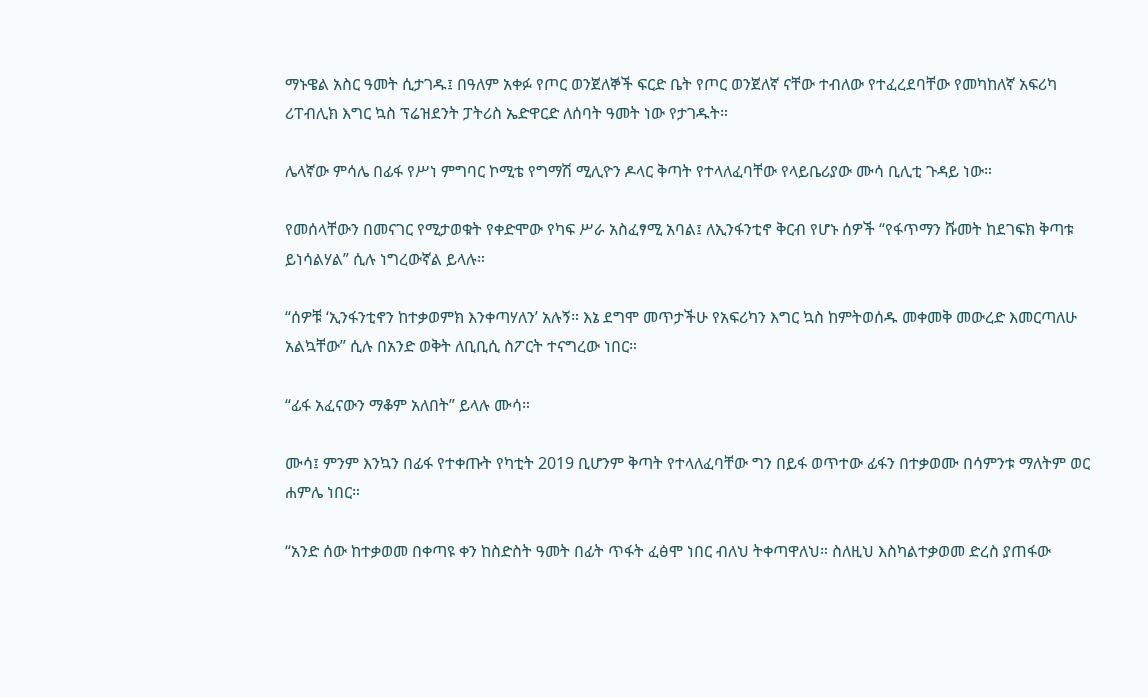ማኑዌል አስር ዓመት ሲታገዱ፤ በዓለም አቀፉ የጦር ወንጀለኞች ፍርድ ቤት የጦር ወንጀለኛ ናቸው ተብለው የተፈረደባቸው የመካከለኛ አፍሪካ ሪፐብሊክ እግር ኳስ ፕሬዝደንት ፓትሪስ ኤድዋርድ ለሰባት ዓመት ነው የታገዱት።

ሌላኛው ምሳሌ በፊፋ የሥነ ምግባር ኮሚቴ የግማሽ ሚሊዮን ዶላር ቅጣት የተላለፈባቸው የላይቤሪያው ሙሳ ቢሊቲ ጉዳይ ነው።

የመሰላቸውን በመናገር የሚታወቁት የቀድሞው የካፍ ሥራ አስፈፃሚ አባል፤ ለኢንፋንቲኖ ቅርብ የሆኑ ሰዎች “የፋጥማን ሹመት ከደገፍክ ቅጣቱ ይነሳልሃል” ሲሉ ነግረውኛል ይላሉ።

“ሰዎቹ ‘ኢንፋንቲኖን ከተቃወምክ እንቀጣሃለን’ አሉኝ። እኔ ደግሞ መጥታችሁ የአፍሪካን እግር ኳስ ከምትወሰዱ መቀመቅ መውረድ እመርጣለሁ አልኳቸው” ሲሉ በአንድ ወቅት ለቢቢሲ ስፖርት ተናግረው ነበር።

“ፊፋ አፈናውን ማቆም አለበት” ይላሉ ሙሳ።

ሙሳ፤ ምንም እንኳን በፊፋ የተቀጡት የካቲት 2019 ቢሆንም ቅጣት የተላለፈባቸው ግን በይፋ ወጥተው ፊፋን በተቃወሙ በሳምንቱ ማለትም ወር ሐምሌ ነበር።

“አንድ ሰው ከተቃወመ በቀጣዩ ቀን ከስድስት ዓመት በፊት ጥፋት ፈፅሞ ነበር ብለህ ትቀጣዋለህ። ስለዚህ እስካልተቃወመ ድረስ ያጠፋው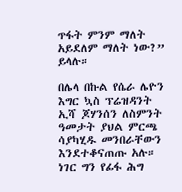ጥፋት ምንም ማለት አይደለም ማለት ነው?” ይላሉ።

በሌላ በኩል የሴራ ሌዮን እግር ኳስ ፕሬዝዳንት ኢሻ ጆሃንሰን ለስምንት ዓመታት ያህል ምርጫ ሳያካሂዱ መንበራቸውን እንደተቆናጠጡ አሉ። ነገር ግን የፊፋ ሕግ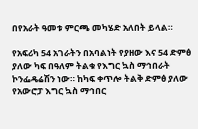በየአራት ዓመቱ ምርጫ መካሄድ አለበት ይላል።

የአፍሪካ 54 አገራትን በአባልነት የያዘው እና 54 ድምፅ ያለው ካፍ በዓለም ትልቁ የእግር ኳስ ማኅበራት ኮንፌዴሬሽን ነው። ከካፍ ቀጥሎ ትልቅ ድምፅ ያለው የአውሮፓ እግር ኳስ ማኅበር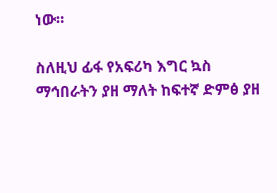ነው።

ስለዚህ ፊፋ የአፍሪካ እግር ኳስ ማኅበራትን ያዘ ማለት ከፍተኛ ድምፅ ያዘ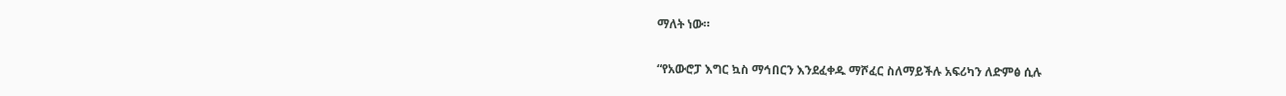ማለት ነው።

“የአውሮፓ እግር ኳስ ማኅበርን እንደፈቀዱ ማሾፈር ስለማይችሉ አፍሪካን ለድምፅ ሲሉ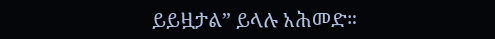ይይዟታል” ይላሉ አሕመድ።